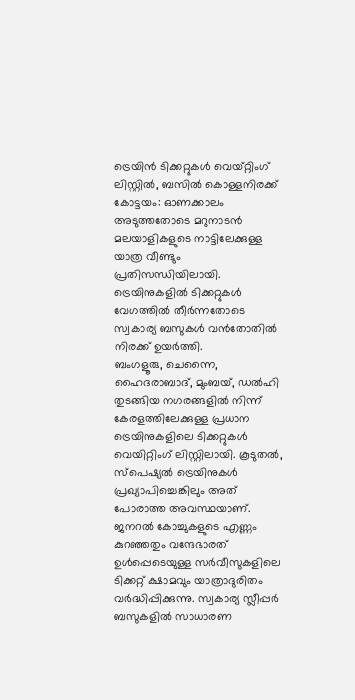ട്രെയിൻ ടിക്കറ്റുകൾ വെയ്റ്റിംഗ് ലിസ്റ്റിൽ, ബസിൽ കൊള്ളനിരക്ക്
കോട്ടയം: ഓണക്കാലം അടുത്തതോടെ മറുനാടൻ മലയാളികളുടെ നാട്ടിലേക്കുള്ള യാത്ര വീണ്ടും പ്രതിസന്ധിയിലായി. ട്രെയിനുകളിൽ ടിക്കറ്റുകൾ വേഗത്തിൽ തീർന്നതോടെ സ്വകാര്യ ബസുകൾ വൻതോതിൽ നിരക്ക് ഉയർത്തി.
ബംഗളൂരു, ചെന്നൈ, ഹൈദരാബാദ്, മുംബയ്, ഡൽഹി തുടങ്ങിയ നഗരങ്ങളിൽ നിന്ന് കേരളത്തിലേക്കുള്ള പ്രധാന ട്രെയിനുകളിലെ ടിക്കറ്റുകൾ വെയിറ്റിംഗ് ലിസ്റ്റിലായി. കൂടുതൽ, സ്പെഷ്യൽ ട്രെയിനുകൾ പ്രഖ്യാപിച്ചെങ്കിലും അത് പോരാത്ത അവസ്ഥയാണ്. ജനറൽ കോച്ചുകളുടെ എണ്ണം കുറഞ്ഞതും വന്ദേഭാരത് ഉൾപ്പെടെയുള്ള സർവീസുകളിലെ ടിക്കറ്റ് ക്ഷാമവും യാത്രാദുരിതം വർദ്ധിപ്പിക്കുന്നു. സ്വകാര്യ സ്ലീപ്പർ ബസുകളിൽ സാധാരണ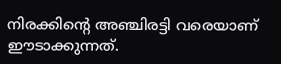നിരക്കിന്റെ അഞ്ചിരട്ടി വരെയാണ് ഈടാക്കുന്നത്.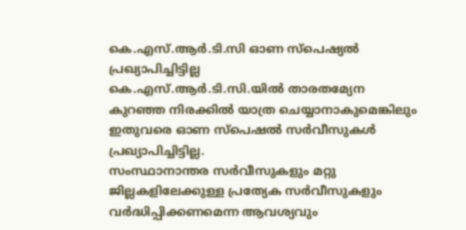കെ.എസ്.ആർ.ടി.സി ഓണ സ്പെഷ്യൽ പ്രഖ്യാപിച്ചിട്ടില്ല
കെ.എസ്.ആർ.ടി.സി.യിൽ താരതമ്യേന കുറഞ്ഞ നിരക്കിൽ യാത്ര ചെയ്യാനാകുമെങ്കിലും ഇതുവരെ ഓണ സ്പെഷൽ സർവീസുകൾ പ്രഖ്യാപിച്ചിട്ടില്ല.
സംസ്ഥാനാന്തര സർവീസുകളും മറ്റു ജില്ലകളിലേക്കുള്ള പ്രത്യേക സർവീസുകളും വർദ്ധിപ്പിക്കണമെന്ന ആവശ്യവും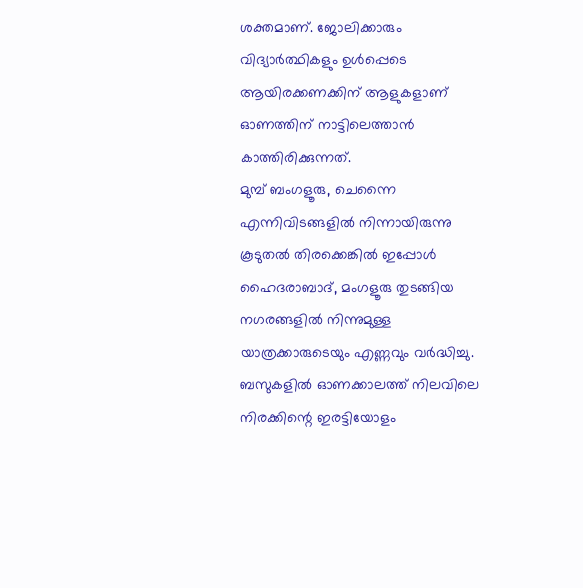ശക്തമാണ്. ജോലിക്കാരും വിദ്യാർത്ഥികളും ഉൾപ്പെടെ ആയിരക്കണക്കിന് ആളുകളാണ് ഓണത്തിന് നാട്ടിലെത്താൻ കാത്തിരിക്കുന്നത്.
മുമ്പ് ബംഗളൂരു, ചെന്നൈ എന്നിവിടങ്ങളിൽ നിന്നായിരുന്നു കൂടുതൽ തിരക്കെങ്കിൽ ഇപ്പോൾ ഹൈദരാബാദ്, മംഗളൂരു തുടങ്ങിയ നഗരങ്ങളിൽ നിന്നുമുള്ള യാത്രക്കാരുടെയും എണ്ണവും വർദ്ധിച്ചു.
ബസുകളിൽ ഓണക്കാലത്ത് നിലവിലെ നിരക്കിന്റെ ഇരട്ടിയോളം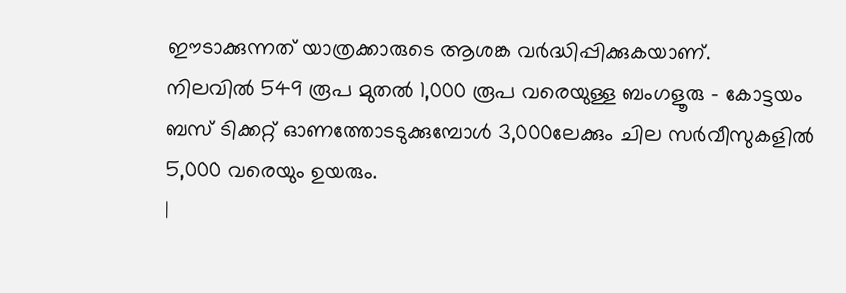ഈടാക്കുന്നത് യാത്രക്കാരുടെ ആശങ്ക വർദ്ധിപ്പിക്കുകയാണ്.
നിലവിൽ 549 രൂപ മുതൽ 1,000 രൂപ വരെയുള്ള ബംഗളൂരു - കോട്ടയം ബസ് ടിക്കറ്റ് ഓണത്തോടടുക്കുമ്പോൾ 3,000ലേക്കും ചില സർവീസുകളിൽ 5,000 വരെയും ഉയരും.
|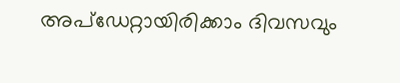അപ്ഡേറ്റായിരിക്കാം ദിവസവും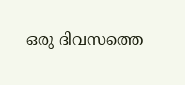ഒരു ദിവസത്തെ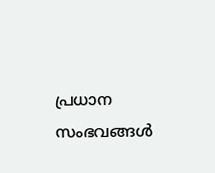പ്രധാന സംഭവങ്ങൾ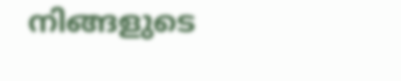നിങ്ങളുടെ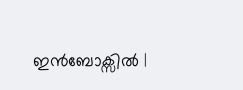ഇൻബോക്സിൽ |